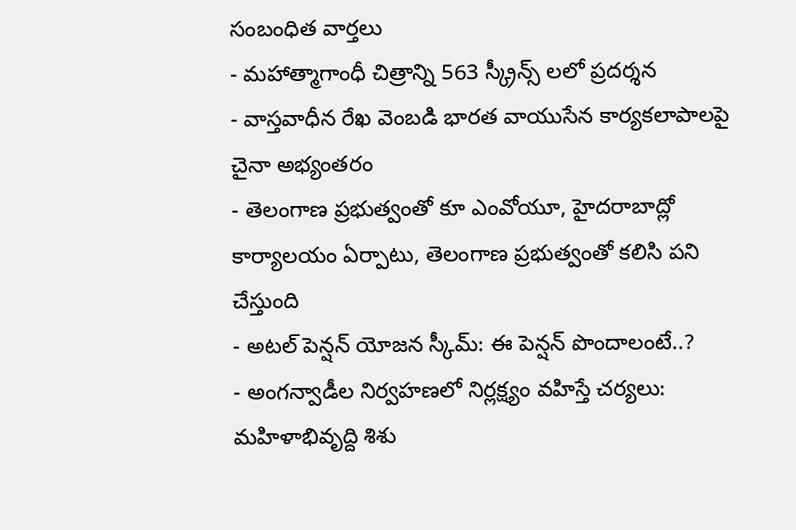సంబంధిత వార్తలు
- మహాత్మాగాంధీ చిత్రాన్ని 563 స్క్రీన్స్ లలో ప్రదర్శన
- వాస్తవాధీన రేఖ వెంబడి భారత వాయుసేన కార్యకలాపాలపై చైనా అభ్యంతరం
- తెలంగాణ ప్రభుత్వంతో కూ ఎంవోయూ, హైదరాబాద్లో కార్యాలయం ఏర్పాటు, తెలంగాణ ప్రభుత్వంతో కలిసి పని చేస్తుంది
- అటల్ పెన్షన్ యోజన స్కీమ్: ఈ పెన్షన్ పొందాలంటే..?
- అంగన్వాడీల నిర్వహణలో నిర్లక్ష్యం వహిస్తే చర్యలు: మహిళాభివృద్ది శిశు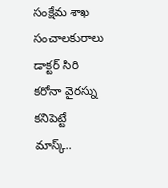సంక్షేమ శాఖ సంచాలకురాలు డాక్టర్ సిరి
కరోనా వైరస్ను కనిపెట్టే మాస్క్..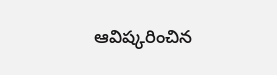ఆవిష్కరించిన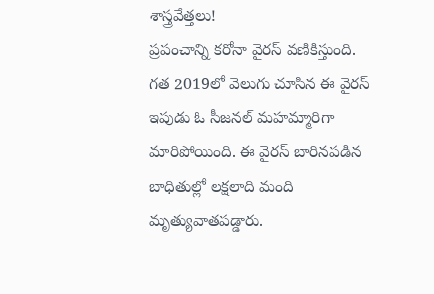శాస్త్రవేత్తలు!
ప్రపంచాన్ని కరోనా వైరస్ వణికిస్తుంది. గత 2019లో వెలుగు చూసిన ఈ వైరస్ ఇపుడు ఓ సీజనల్ మహమ్మారిగా మారిపోయింది. ఈ వైరస్ బారినపడిన బాధితుల్లో లక్షలాది మంది మృత్యువాతపడ్డారు.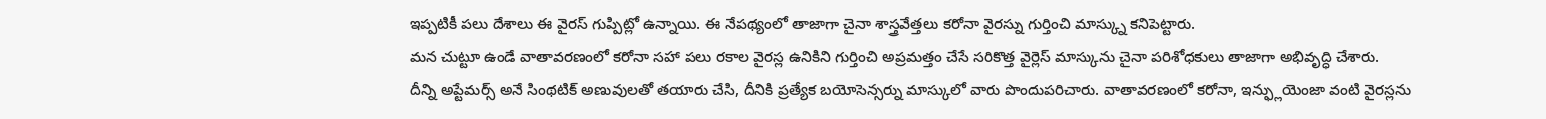ఇప్పటికీ పలు దేశాలు ఈ వైరస్ గుప్పిట్లో ఉన్నాయి. ఈ నేపథ్యంలో తాజాగా చైనా శాస్త్రవేత్తలు కరోనా వైరస్ను గుర్తించి మాస్క్ను కనిపెట్టారు.
మన చుట్టూ ఉండే వాతావరణంలో కరోనా సహా పలు రకాల వైరస్ల ఉనికిని గుర్తించి అప్రమత్తం చేసే సరికొత్త వైర్లెస్ మాస్కును చైనా పరిశోధకులు తాజాగా అభివృద్ధి చేశారు.
దీన్ని అప్టేమర్స్ అనే సింథటిక్ అణువులతో తయారు చేసి, దీనికి ప్రత్యేక బయోసెన్సర్ను మాస్కులో వారు పొందుపరిచారు. వాతావరణంలో కరోనా, ఇన్ఫ్లుయెంజా వంటి వైరస్లను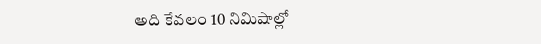అది కేవలం 10 నిమిషాల్లో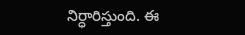నిర్ధారిస్తుంది. ఈ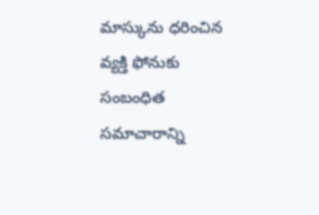మాస్కును ధరించిన వ్యక్తి ఫోనుకు సంబంధిత సమాచారాన్ని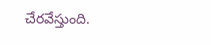చేరవేస్తుంది.